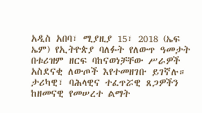አዲስ አበባ፣ ሚያዚያ 15፣ 2018 (ኤፍ ኤም) የኢትዮጵያ ባለፉት የለውጥ ዓመታት በቱሪዝም ዘርፍ ባከናወነቻቸው ሥራዎች አስደናቂ ለውጦች እየተመዘገቡ ይገኛሉ።
ታሪካዊ፣ ባሕላዊና ተፈጥሯዊ ጸጋዎችን ከዘመናዊ የመሠረተ ልማት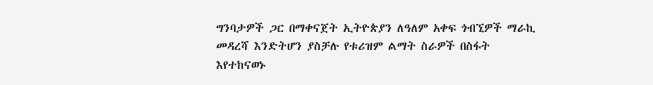ግንባታዎች ጋር በማቀናጀት ኢትዮጵያን ለዓለም አቀፍ ጎብኚዎች ማራኪ መዳረሻ እንድትሆን ያስቻሉ የቱሪዝም ልማት ስራዎች በስፋት እየተከናወኑ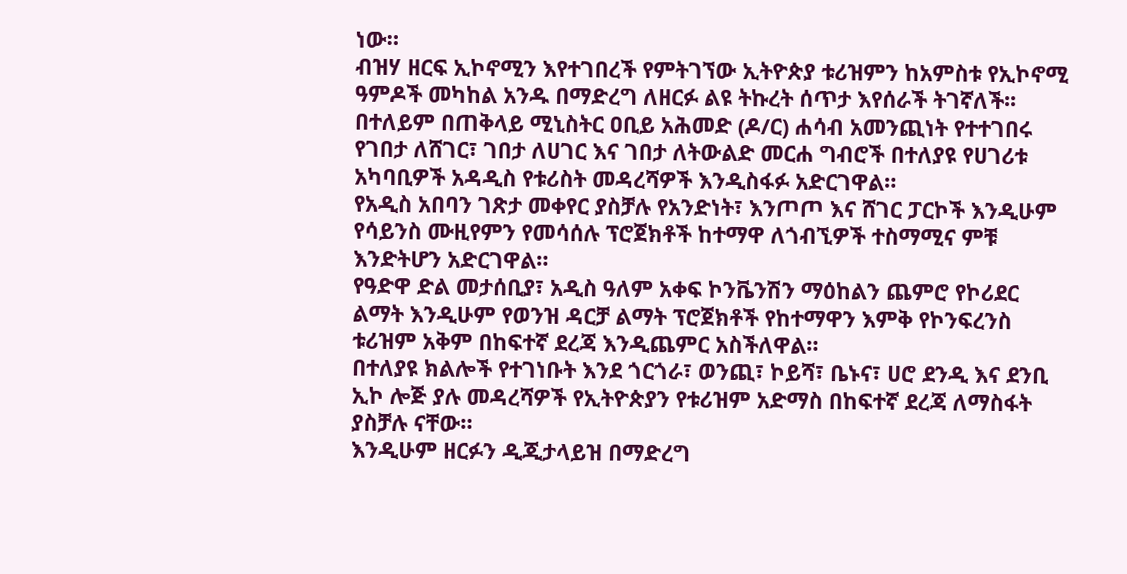ነው።
ብዝሃ ዘርፍ ኢኮኖሚን እየተገበረች የምትገኘው ኢትዮጵያ ቱሪዝምን ከአምስቱ የኢኮኖሚ ዓምዶች መካከል አንዱ በማድረግ ለዘርፉ ልዩ ትኩረት ሰጥታ እየሰራች ትገኛለች፡፡
በተለይም በጠቅላይ ሚኒስትር ዐቢይ አሕመድ (ዶ/ር) ሐሳብ አመንጪነት የተተገበሩ የገበታ ለሸገር፣ ገበታ ለሀገር እና ገበታ ለትውልድ መርሐ ግብሮች በተለያዩ የሀገሪቱ አካባቢዎች አዳዲስ የቱሪስት መዳረሻዎች እንዲስፋፉ አድርገዋል።
የአዲስ አበባን ገጽታ መቀየር ያስቻሉ የአንድነት፣ እንጦጦ እና ሸገር ፓርኮች እንዲሁም የሳይንስ ሙዚየምን የመሳሰሉ ፕሮጀክቶች ከተማዋ ለጎብኚዎች ተስማሚና ምቹ እንድትሆን አድርገዋል።
የዓድዋ ድል መታሰቢያ፣ አዲስ ዓለም አቀፍ ኮንቬንሽን ማዕከልን ጨምሮ የኮሪደር ልማት እንዲሁም የወንዝ ዳርቻ ልማት ፕሮጀክቶች የከተማዋን እምቅ የኮንፍረንስ ቱሪዝም አቅም በከፍተኛ ደረጃ እንዲጨምር አስችለዋል።
በተለያዩ ክልሎች የተገነቡት እንደ ጎርጎራ፣ ወንጪ፣ ኮይሻ፣ ቤኑና፣ ሀሮ ደንዲ እና ደንቢ ኢኮ ሎጅ ያሉ መዳረሻዎች የኢትዮጵያን የቱሪዝም አድማስ በከፍተኛ ደረጃ ለማስፋት ያስቻሉ ናቸው።
እንዲሁም ዘርፉን ዲጂታላይዝ በማድረግ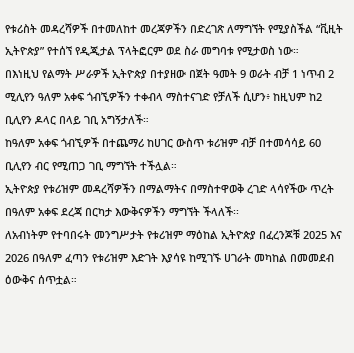የቱሪስት መዳረሻዎች በተመለከተ መረጃዎችን በድረገጽ ለማግኘት የሚያስችል “ቪዚት ኢትዮጵያ” የተሰኘ የዲጂታል ፕላትፎርም ወደ ስራ መግባቱ የሚታወስ ነው።
በእነዚህ የልማት ሥራዎች ኢትዮጵያ በተያዘው በጀት ዓመት 9 ወራት ብቻ 1 ነጥብ 2 ሚሊየን ዓለም አቀፍ ጎብኚዎችን ተቀብላ ማስተናገድ የቻለች ሲሆን፥ ከዚህም ከ2 ቢሊየን ዶላር በላይ ገቢ አግኝታለች።
ከዓለም አቀፍ ጎብኚዎች በተጨማሪ ከሀገር ውስጥ ቱሪዝም ብቻ በተመሳሳይ 60 ቢሊየን ብር የሚጠጋ ገቢ ማግኘት ተችሏል።
ኢትዮጵያ የቱሪዝም መዳረሻዎችን በማልማትና በማስተዋወቅ ረገድ ላሳየችው ጥረት በዓለም አቀፍ ደረጃ በርካታ እውቅናዎችን ማግኘት ችላለች፡፡
ለአብነትም የተባበሩት መንግሥታት የቱሪዝም ማዕከል ኢትዮጵያ በፈረንጆቹ 2025 እና 2026 በዓለም ፈጣን የቱሪዝም እድገት እያሳዩ ከሚገኙ ሀገራት መካከል በመመደብ ዕውቅና ሰጥቷል።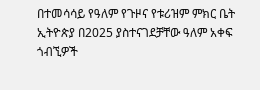በተመሳሳይ የዓለም የጉዞና የቱሪዝም ምክር ቤት ኢትዮጵያ በ2025 ያስተናገደቻቸው ዓለም አቀፍ ጎብኚዎች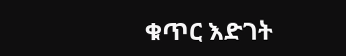ቁጥር እድገት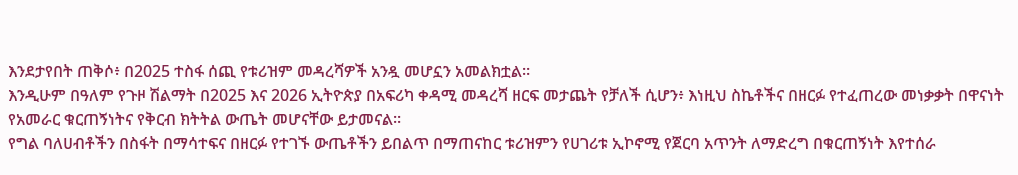እንደታየበት ጠቅሶ፥ በ2025 ተስፋ ሰጪ የቱሪዝም መዳረሻዎች አንዷ መሆኗን አመልክቷል።
እንዲሁም በዓለም የጉዞ ሽልማት በ2025 እና 2026 ኢትዮጵያ በአፍሪካ ቀዳሚ መዳረሻ ዘርፍ መታጨት የቻለች ሲሆን፥ እነዚህ ስኬቶችና በዘርፉ የተፈጠረው መነቃቃት በዋናነት የአመራር ቁርጠኝነትና የቅርብ ክትትል ውጤት መሆናቸው ይታመናል፡፡
የግል ባለሀብቶችን በስፋት በማሳተፍና በዘርፉ የተገኙ ውጤቶችን ይበልጥ በማጠናከር ቱሪዝምን የሀገሪቱ ኢኮኖሚ የጀርባ አጥንት ለማድረግ በቁርጠኝነት እየተሰራ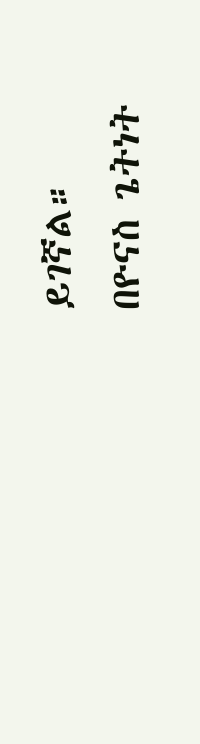ይገኛል።
በዮናስ ጌትነት